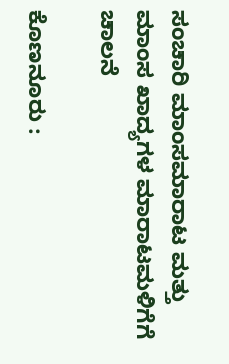ಸಂಚಾರಿ ಮಾಂಸಮಾರಾಟ ಮತ್ತು ಮಾಂಸ ಖಾದ್ಯಗಳ ಮಾರಾಟಮಳಿಗೆಗೆ ಚಾಲನೆ

ಕೊಣನೂರು :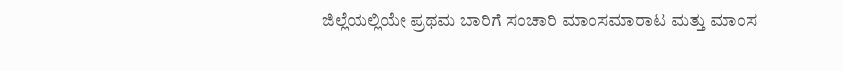ಜಿಲ್ಲೆಯಲ್ಲಿಯೇ ಪ್ರಥಮ ಬಾರಿಗೆ ಸಂಚಾರಿ ಮಾಂಸಮಾರಾಟ ಮತ್ತು ಮಾಂಸ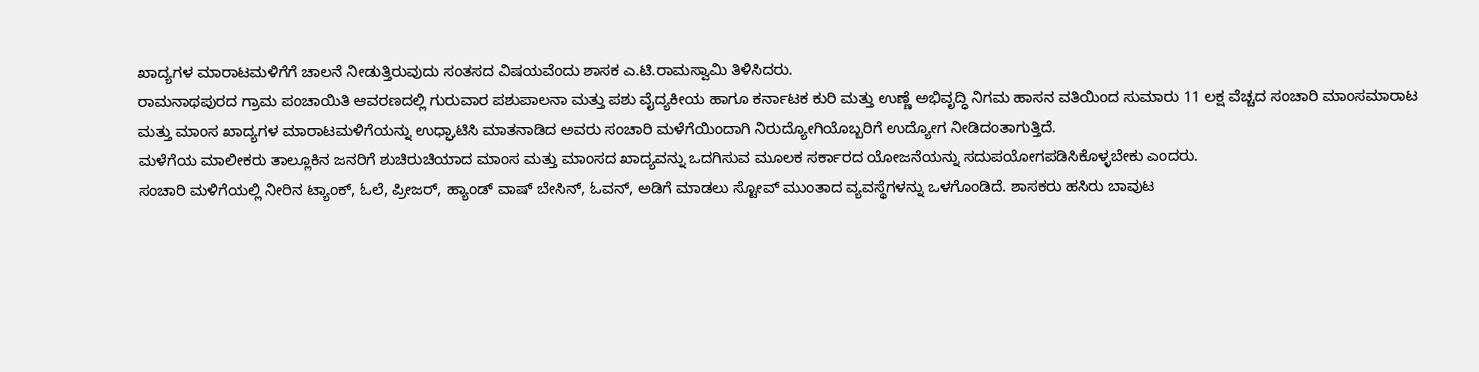ಖಾದ್ಯಗಳ ಮಾರಾಟಮಳಿಗೆಗೆ ಚಾಲನೆ ನೀಡುತ್ತಿರುವುದು ಸಂತಸದ ವಿಷಯವೆಂದು ಶಾಸಕ ಎ.ಟಿ.ರಾಮಸ್ವಾಮಿ ತಿಳಿಸಿದರು.
ರಾಮನಾಥಪುರದ ಗ್ರಾಮ ಪಂಚಾಯಿತಿ ಆವರಣದಲ್ಲಿ ಗುರುವಾರ ಪಶುಪಾಲನಾ ಮತ್ತು ಪಶು ವೈದ್ಯಕೀಯ ಹಾಗೂ ಕರ್ನಾಟಕ ಕುರಿ ಮತ್ತು ಉಣ್ಣೆ ಅಭಿವೃದ್ಧಿ ನಿಗಮ ಹಾಸನ ವತಿಯಿಂದ ಸುಮಾರು 11 ಲಕ್ಷ ವೆಚ್ಚದ ಸಂಚಾರಿ ಮಾಂಸಮಾರಾಟ ಮತ್ತು ಮಾಂಸ ಖಾದ್ಯಗಳ ಮಾರಾಟಮಳಿಗೆಯನ್ನು ಉಧ್ಘಾಟಿಸಿ ಮಾತನಾಡಿದ ಅವರು ಸಂಚಾರಿ ಮಳೆಗೆಯಿಂದಾಗಿ ನಿರುದ್ಯೋಗಿಯೊಬ್ಬರಿಗೆ ಉದ್ಯೋಗ ನೀಡಿದಂತಾಗುತ್ತಿದೆ.
ಮಳೆಗೆಯ ಮಾಲೀಕರು ತಾಲ್ಲೂಕಿನ ಜನರಿಗೆ ಶುಚಿರುಚಿಯಾದ ಮಾಂಸ ಮತ್ತು ಮಾಂಸದ ಖಾದ್ಯವನ್ನು ಒದಗಿಸುವ ಮೂಲಕ ಸರ್ಕಾರದ ಯೋಜನೆಯನ್ನು ಸದುಪಯೋಗಪಡಿಸಿಕೊಳ್ಳಬೇಕು ಎಂದರು.
ಸಂಚಾರಿ ಮಳಿಗೆಯಲ್ಲಿ ನೀರಿನ ಟ್ಯಾಂಕ್, ಓಲೆ, ಪ್ರೀಜರ್, ಹ್ಯಾಂಡ್ ವಾಷ್ ಬೇಸಿನ್, ಓವನ್, ಅಡಿಗೆ ಮಾಡಲು ಸ್ಟೋವ್ ಮುಂತಾದ ವ್ಯವಸ್ಥೆಗಳನ್ನು ಒಳಗೊಂಡಿದೆ. ಶಾಸಕರು ಹಸಿರು ಬಾವುಟ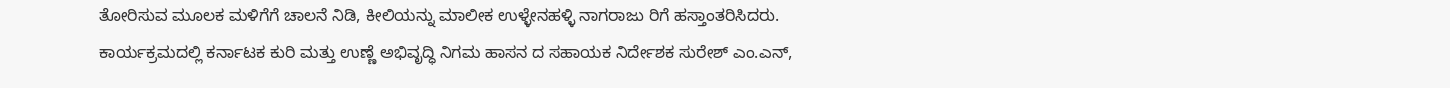ತೋರಿಸುವ ಮೂಲಕ ಮಳಿಗೆಗೆ ಚಾಲನೆ ನಿಡಿ, ಕೀಲಿಯನ್ನು ಮಾಲೀಕ ಉಳ್ಳೇನಹಳ್ಳಿ ನಾಗರಾಜು ರಿಗೆ ಹಸ್ತಾಂತರಿಸಿದರು.
ಕಾರ್ಯಕ್ರಮದಲ್ಲಿ ಕರ್ನಾಟಕ ಕುರಿ ಮತ್ತು ಉಣ್ಣೆ ಅಭಿವೃದ್ಧಿ ನಿಗಮ ಹಾಸನ ದ ಸಹಾಯಕ ನಿರ್ದೇಶಕ ಸುರೇಶ್ ಎಂ.ಎನ್,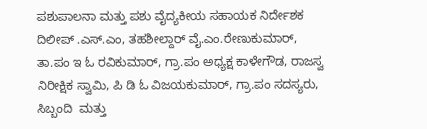ಪಶುಪಾಲನಾ ಮತ್ತು ಪಶು ವೈದ್ಯಕೀಯ ಸಹಾಯಕ ನಿರ್ದೇಶಕ ದಿಲೀಪ್ .ಎಸ್.ಎಂ, ತಹಶೀಲ್ದಾರ್ ವೈ.ಎಂ.ರೇಣುಕುಮಾರ್, ತಾ.ಪಂ ಇ ಓ ರವಿಕುಮಾರ್, ಗ್ರಾ.ಪಂ ಅಧ್ಯಕ್ಷ ಕಾಳೇಗೌಡ, ರಾಜಸ್ವ ನಿರೀಕ್ಷಿಕ ಸ್ವಾಮಿ, ಪಿ ಡಿ ಓ ವಿಜಯಕುಮಾರ್, ಗ್ರಾ.ಪಂ ಸದಸ್ಯರು, ಸಿಬ್ಬಂದಿ  ಮತ್ತು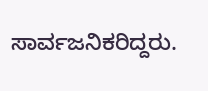ಸಾರ್ವಜನಿಕರಿದ್ದರು.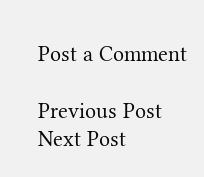Post a Comment

Previous Post Next Post